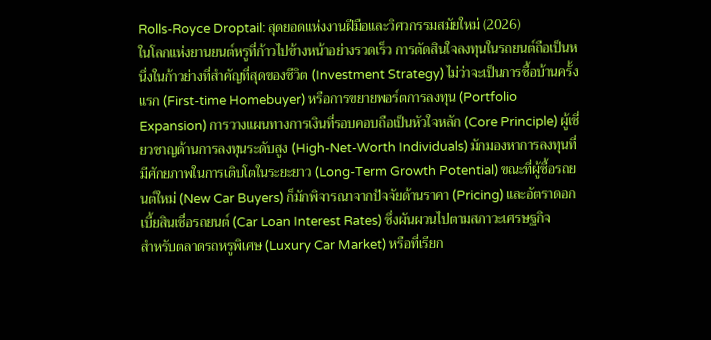Rolls-Royce Droptail: สุดยอดแห่งงานฝีมือและวิศวกรรมสมัยใหม่ (2026)
ในโลกแห่งยานยนต์หรูที่ก้าวไปข้างหน้าอย่างรวดเร็ว การตัดสินใจลงทุนในรถยนต์ถือเป็นหนึ่งในก้าวย่างที่สำคัญที่สุดของชีวิต (Investment Strategy) ไม่ว่าจะเป็นการซื้อบ้านครั้งแรก (First-time Homebuyer) หรือการขยายพอร์ตการลงทุน (Portfolio Expansion) การวางแผนทางการเงินที่รอบคอบถือเป็นหัวใจหลัก (Core Principle) ผู้เชี่ยวชาญด้านการลงทุนระดับสูง (High-Net-Worth Individuals) มักมองหาการลงทุนที่มีศักยภาพในการเติบโตในระยะยาว (Long-Term Growth Potential) ขณะที่ผู้ซื้อรถยนต์ใหม่ (New Car Buyers) ก็มักพิจารณาจากปัจจัยด้านราคา (Pricing) และอัตราดอกเบี้ยสินเชื่อรถยนต์ (Car Loan Interest Rates) ซึ่งผันผวนไปตามสภาวะเศรษฐกิจ
สำหรับตลาดรถหรูพิเศษ (Luxury Car Market) หรือที่เรียก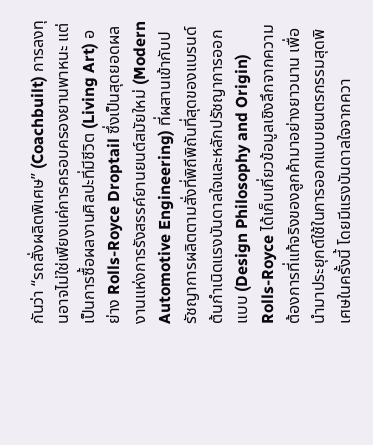กันว่า “รถสั่งผลิตพิเศษ” (Coachbuilt) การลงทุนอาจไม่ใช่เพียงแค่การครอบครองยานพาหนะ แต่เป็นการซื้อผลงานศิลปะที่มีชีวิต (Living Art) อย่าง Rolls-Royce Droptail ซึ่งเป็นสุดยอดผลงานแห่งการรังสรรค์ยานยนต์สมัยใหม่ (Modern Automotive Engineering) ที่ผสานเข้ากับปรัชญาการผลิตตามสั่งที่พิถีพิถันที่สุดของแบรนด์
ต้นกำเนิดแรงบันดาลใจและหลักปรัชญาการออกแบบ (Design Philosophy and Origin)
Rolls-Royce ได้เก็บเกี่ยวข้อมูลเชิงลึกจากความต้องการที่แท้จริงของลูกค้ามาอย่างยาวนาน เพื่อนำมาประยุกต์ใช้ในการออกแบบยนตรกรรมสุดพิเศษในครั้งนี้ โดยมีแรงบันดาลใจจากควา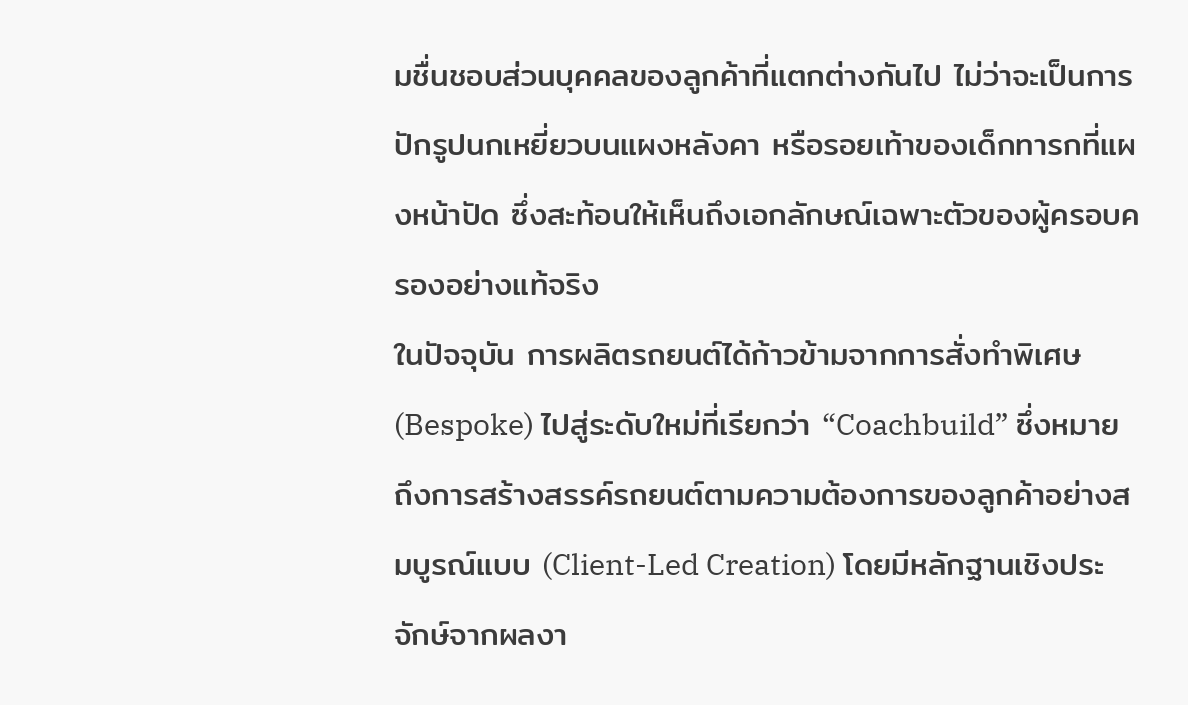มชื่นชอบส่วนบุคคลของลูกค้าที่แตกต่างกันไป ไม่ว่าจะเป็นการปักรูปนกเหยี่ยวบนแผงหลังคา หรือรอยเท้าของเด็กทารกที่แผงหน้าปัด ซึ่งสะท้อนให้เห็นถึงเอกลักษณ์เฉพาะตัวของผู้ครอบครองอย่างแท้จริง
ในปัจจุบัน การผลิตรถยนต์ได้ก้าวข้ามจากการสั่งทำพิเศษ (Bespoke) ไปสู่ระดับใหม่ที่เรียกว่า “Coachbuild” ซึ่งหมายถึงการสร้างสรรค์รถยนต์ตามความต้องการของลูกค้าอย่างสมบูรณ์แบบ (Client-Led Creation) โดยมีหลักฐานเชิงประจักษ์จากผลงา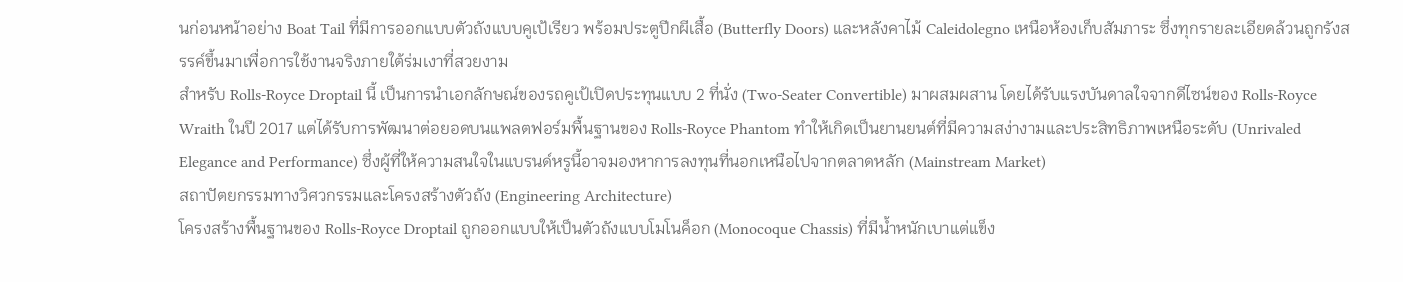นก่อนหน้าอย่าง Boat Tail ที่มีการออกแบบตัวถังแบบคูเป้เรียว พร้อมประตูปีกผีเสื้อ (Butterfly Doors) และหลังคาไม้ Caleidolegno เหนือห้องเก็บสัมภาระ ซึ่งทุกรายละเอียดล้วนถูกรังสรรค์ขึ้นมาเพื่อการใช้งานจริงภายใต้ร่มเงาที่สวยงาม
สำหรับ Rolls-Royce Droptail นี้ เป็นการนำเอกลักษณ์ของรถคูเป้เปิดประทุนแบบ 2 ที่นั่ง (Two-Seater Convertible) มาผสมผสาน โดยได้รับแรงบันดาลใจจากดีไซน์ของ Rolls-Royce Wraith ในปี 2017 แต่ได้รับการพัฒนาต่อยอดบนแพลตฟอร์มพื้นฐานของ Rolls-Royce Phantom ทำให้เกิดเป็นยานยนต์ที่มีความสง่างามและประสิทธิภาพเหนือระดับ (Unrivaled Elegance and Performance) ซึ่งผู้ที่ให้ความสนใจในแบรนด์หรูนี้อาจมองหาการลงทุนที่นอกเหนือไปจากตลาดหลัก (Mainstream Market)
สถาปัตยกรรมทางวิศวกรรมและโครงสร้างตัวถัง (Engineering Architecture)
โครงสร้างพื้นฐานของ Rolls-Royce Droptail ถูกออกแบบให้เป็นตัวถังแบบโมโนค็อก (Monocoque Chassis) ที่มีน้ำหนักเบาแต่แข็ง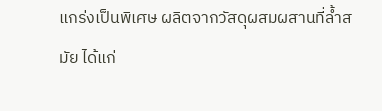แกร่งเป็นพิเศษ ผลิตจากวัสดุผสมผสานที่ล้ำสมัย ได้แก่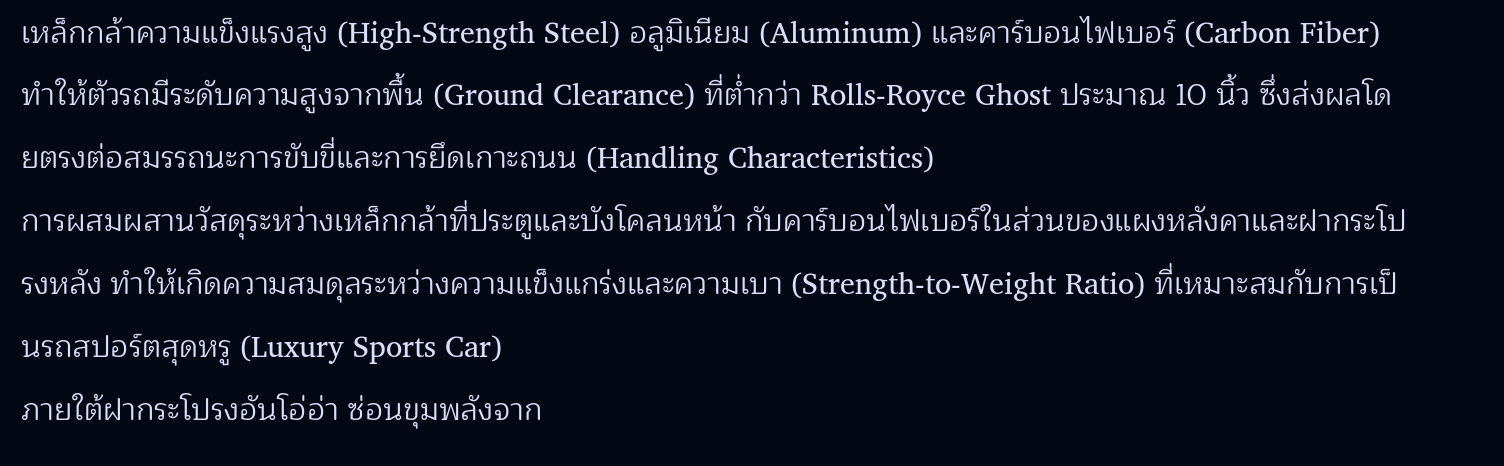เหล็กกล้าความแข็งแรงสูง (High-Strength Steel) อลูมิเนียม (Aluminum) และคาร์บอนไฟเบอร์ (Carbon Fiber) ทำให้ตัวรถมีระดับความสูงจากพื้น (Ground Clearance) ที่ต่ำกว่า Rolls-Royce Ghost ประมาณ 10 นิ้ว ซึ่งส่งผลโดยตรงต่อสมรรถนะการขับขี่และการยึดเกาะถนน (Handling Characteristics)
การผสมผสานวัสดุระหว่างเหล็กกล้าที่ประตูและบังโคลนหน้า กับคาร์บอนไฟเบอร์ในส่วนของแผงหลังคาและฝากระโปรงหลัง ทำให้เกิดความสมดุลระหว่างความแข็งแกร่งและความเบา (Strength-to-Weight Ratio) ที่เหมาะสมกับการเป็นรถสปอร์ตสุดหรู (Luxury Sports Car)
ภายใต้ฝากระโปรงอันโอ่อ่า ซ่อนขุมพลังจาก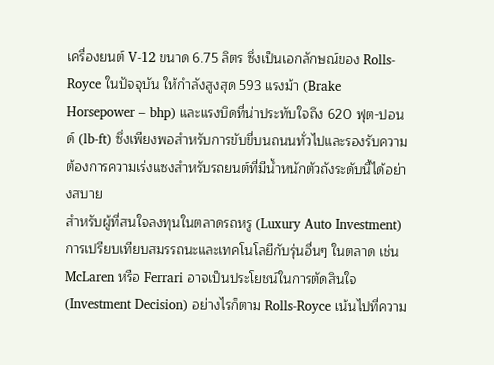เครื่องยนต์ V-12 ขนาด 6.75 ลิตร ซึ่งเป็นเอกลักษณ์ของ Rolls-Royce ในปัจจุบัน ให้กำลังสูงสุด 593 แรงม้า (Brake Horsepower – bhp) และแรงบิดที่น่าประทับใจถึง 620 ฟุต-ปอนด์ (lb-ft) ซึ่งเพียงพอสำหรับการขับขี่บนถนนทั่วไปและรองรับความต้องการความเร่งแซงสำหรับรถยนต์ที่มีน้ำหนักตัวถังระดับนี้ได้อย่างสบาย
สำหรับผู้ที่สนใจลงทุนในตลาดรถหรู (Luxury Auto Investment) การเปรียบเทียบสมรรถนะและเทคโนโลยีกับรุ่นอื่นๆ ในตลาด เช่น McLaren หรือ Ferrari อาจเป็นประโยชน์ในการตัดสินใจ (Investment Decision) อย่างไรก็ตาม Rolls-Royce เน้นไปที่ความ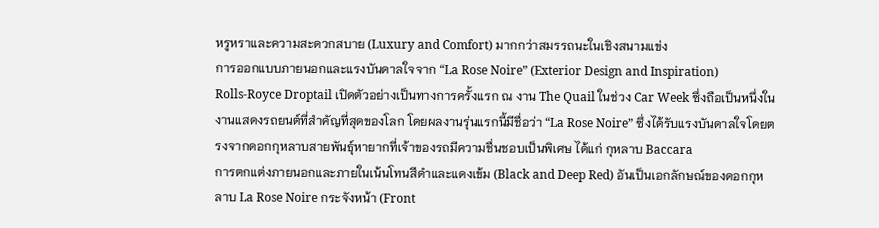หรูหราและความสะดวกสบาย (Luxury and Comfort) มากกว่าสมรรถนะในเชิงสนามแข่ง
การออกแบบภายนอกและแรงบันดาลใจจาก “La Rose Noire” (Exterior Design and Inspiration)
Rolls-Royce Droptail เปิดตัวอย่างเป็นทางการครั้งแรก ณ งาน The Quail ในช่วง Car Week ซึ่งถือเป็นหนึ่งในงานแสดงรถยนต์ที่สำคัญที่สุดของโลก โดยผลงานรุ่นแรกนี้มีชื่อว่า “La Rose Noire” ซึ่งได้รับแรงบันดาลใจโดยตรงจากดอกกุหลาบสายพันธุ์หายากที่เจ้าของรถมีความชื่นชอบเป็นพิเศษ ได้แก่ กุหลาบ Baccara
การตกแต่งภายนอกและภายในเน้นโทนสีดำและแดงเข้ม (Black and Deep Red) อันเป็นเอกลักษณ์ของดอกกุหลาบ La Rose Noire กระจังหน้า (Front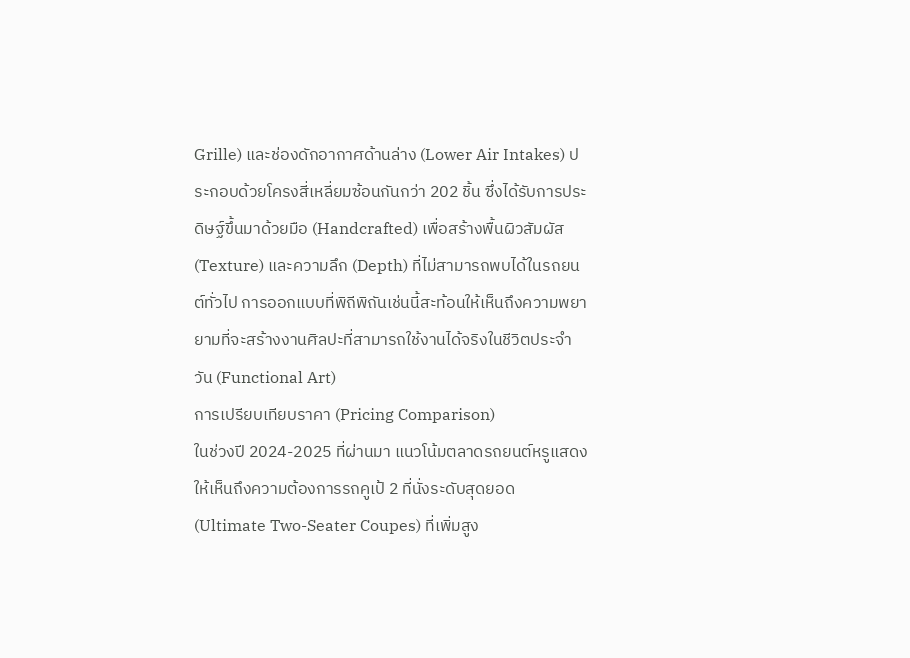Grille) และช่องดักอากาศด้านล่าง (Lower Air Intakes) ประกอบด้วยโครงสี่เหลี่ยมซ้อนกันกว่า 202 ชิ้น ซึ่งได้รับการประดิษฐ์ขึ้นมาด้วยมือ (Handcrafted) เพื่อสร้างพื้นผิวสัมผัส (Texture) และความลึก (Depth) ที่ไม่สามารถพบได้ในรถยนต์ทั่วไป การออกแบบที่พิถีพิถันเช่นนี้สะท้อนให้เห็นถึงความพยายามที่จะสร้างงานศิลปะที่สามารถใช้งานได้จริงในชีวิตประจำวัน (Functional Art)
การเปรียบเทียบราคา (Pricing Comparison)
ในช่วงปี 2024-2025 ที่ผ่านมา แนวโน้มตลาดรถยนต์หรูแสดงให้เห็นถึงความต้องการรถคูเป้ 2 ที่นั่งระดับสุดยอด (Ultimate Two-Seater Coupes) ที่เพิ่มสูง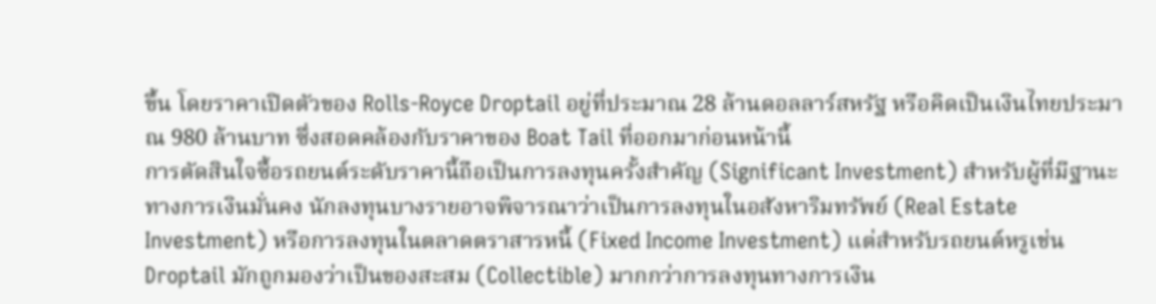ขึ้น โดยราคาเปิดตัวของ Rolls-Royce Droptail อยู่ที่ประมาณ 28 ล้านดอลลาร์สหรัฐ หรือคิดเป็นเงินไทยประมาณ 980 ล้านบาท ซึ่งสอดคล้องกับราคาของ Boat Tail ที่ออกมาก่อนหน้านี้
การตัดสินใจซื้อรถยนต์ระดับราคานี้ถือเป็นการลงทุนครั้งสำคัญ (Significant Investment) สำหรับผู้ที่มีฐานะทางการเงินมั่นคง นักลงทุนบางรายอาจพิจารณาว่าเป็นการลงทุนในอสังหาริมทรัพย์ (Real Estate Investment) หรือการลงทุนในตลาดตราสารหนี้ (Fixed Income Investment) แต่สำหรับรถยนต์หรูเช่น Droptail มักถูกมองว่าเป็นของสะสม (Collectible) มากกว่าการลงทุนทางการเงิน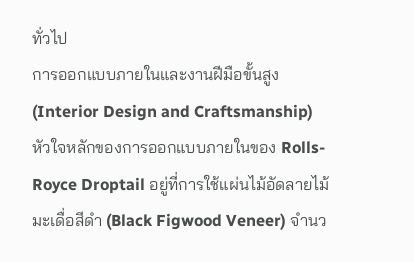ทั่วไป
การออกแบบภายในและงานฝีมือขั้นสูง (Interior Design and Craftsmanship)
หัวใจหลักของการออกแบบภายในของ Rolls-Royce Droptail อยู่ที่การใช้แผ่นไม้อัดลายไม้มะเดื่อสีดำ (Black Figwood Veneer) จำนว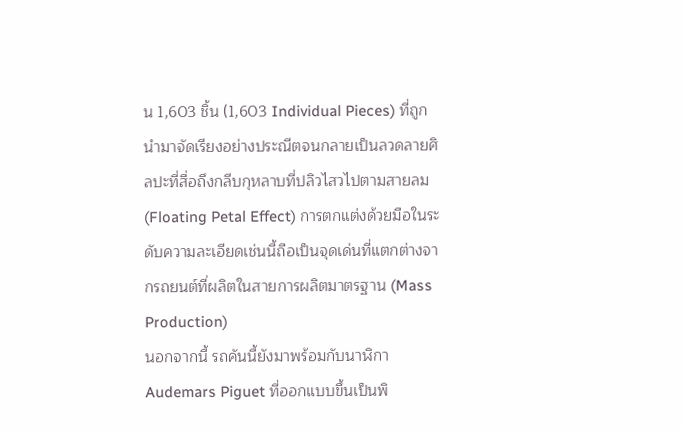น 1,603 ชิ้น (1,603 Individual Pieces) ที่ถูกนำมาจัดเรียงอย่างประณีตจนกลายเป็นลวดลายศิลปะที่สื่อถึงกลีบกุหลาบที่ปลิวไสวไปตามสายลม (Floating Petal Effect) การตกแต่งด้วยมือในระดับความละเอียดเช่นนี้ถือเป็นจุดเด่นที่แตกต่างจากรถยนต์ที่ผลิตในสายการผลิตมาตรฐาน (Mass Production)
นอกจากนี้ รถคันนี้ยังมาพร้อมกับนาฬิกา Audemars Piguet ที่ออกแบบขึ้นเป็นพิ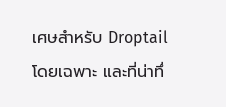เศษสำหรับ Droptail โดยเฉพาะ และที่น่าทึ่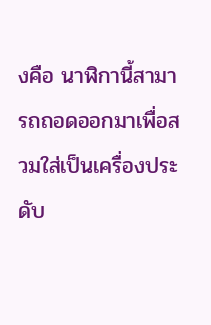งคือ นาฬิกานี้สามารถถอดออกมาเพื่อสวมใส่เป็นเครื่องประดับ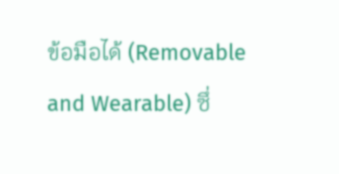ข้อมือได้ (Removable and Wearable) ซึ่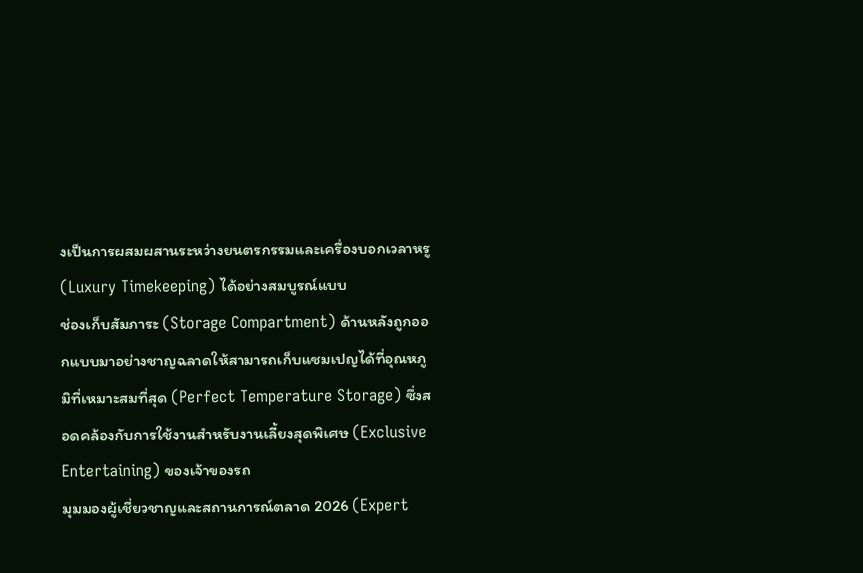งเป็นการผสมผสานระหว่างยนตรกรรมและเครื่องบอกเวลาหรู (Luxury Timekeeping) ได้อย่างสมบูรณ์แบบ
ช่องเก็บสัมภาระ (Storage Compartment) ด้านหลังถูกออกแบบมาอย่างชาญฉลาดให้สามารถเก็บแชมเปญได้ที่อุณหภูมิที่เหมาะสมที่สุด (Perfect Temperature Storage) ซึ่งสอดคล้องกับการใช้งานสำหรับงานเลี้ยงสุดพิเศษ (Exclusive Entertaining) ของเจ้าของรถ
มุมมองผู้เชี่ยวชาญและสถานการณ์ตลาด 2026 (Expert